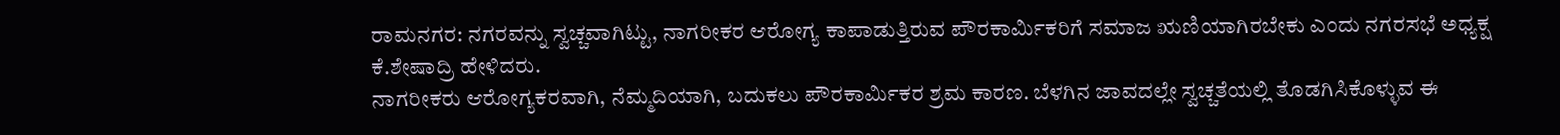ರಾಮನಗರ: ನಗರವನ್ನು ಸ್ವಚ್ಚವಾಗಿಟ್ಟು, ನಾಗರೀಕರ ಆರೋಗ್ಯ ಕಾಪಾಡುತ್ತಿರುವ ಪೌರಕಾರ್ಮಿಕರಿಗೆ ಸಮಾಜ ಋಣಿಯಾಗಿರಬೇಕು ಎಂದು ನಗರಸಭೆ ಅಧ್ಯಕ್ಷ ಕೆ.ಶೇಷಾದ್ರಿ ಹೇಳಿದರು.
ನಾಗರೀಕರು ಆರೋಗ್ಯಕರವಾಗಿ, ನೆಮ್ಮದಿಯಾಗಿ, ಬದುಕಲು ಪೌರಕಾರ್ಮಿಕರ ಶ್ರಮ ಕಾರಣ. ಬೆಳಗಿನ ಜಾವದಲ್ಲೇ ಸ್ವಚ್ಚತೆಯಲ್ಲಿ ತೊಡಗಿಸಿಕೊಳ್ಳುವ ಈ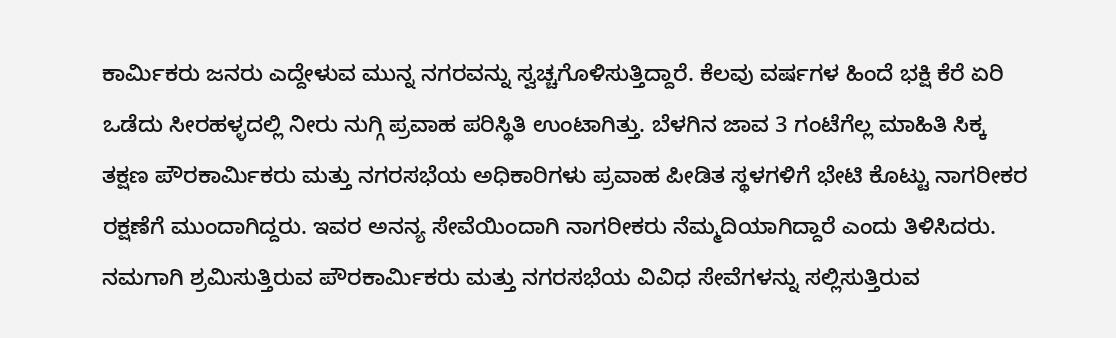ಕಾರ್ಮಿಕರು ಜನರು ಎದ್ದೇಳುವ ಮುನ್ನ ನಗರವನ್ನು ಸ್ವಚ್ಚಗೊಳಿಸುತ್ತಿದ್ದಾರೆ. ಕೆಲವು ವರ್ಷಗಳ ಹಿಂದೆ ಭಕ್ಷಿ ಕೆರೆ ಏರಿ ಒಡೆದು ಸೀರಹಳ್ಳದಲ್ಲಿ ನೀರು ನುಗ್ಗಿ ಪ್ರವಾಹ ಪರಿಸ್ಥಿತಿ ಉಂಟಾಗಿತ್ತು. ಬೆಳಗಿನ ಜಾವ 3 ಗಂಟೆಗೆಲ್ಲ ಮಾಹಿತಿ ಸಿಕ್ಕ ತಕ್ಷಣ ಪೌರಕಾರ್ಮಿಕರು ಮತ್ತು ನಗರಸಭೆಯ ಅಧಿಕಾರಿಗಳು ಪ್ರವಾಹ ಪೀಡಿತ ಸ್ಥಳಗಳಿಗೆ ಭೇಟಿ ಕೊಟ್ಟು ನಾಗರೀಕರ ರಕ್ಷಣೆಗೆ ಮುಂದಾಗಿದ್ದರು. ಇವರ ಅನನ್ಯ ಸೇವೆಯಿಂದಾಗಿ ನಾಗರೀಕರು ನೆಮ್ಮದಿಯಾಗಿದ್ದಾರೆ ಎಂದು ತಿಳಿಸಿದರು.
ನಮಗಾಗಿ ಶ್ರಮಿಸುತ್ತಿರುವ ಪೌರಕಾರ್ಮಿಕರು ಮತ್ತು ನಗರಸಭೆಯ ವಿವಿಧ ಸೇವೆಗಳನ್ನು ಸಲ್ಲಿಸುತ್ತಿರುವ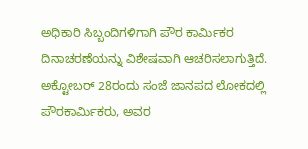ಅಧಿಕಾರಿ ಸಿಬ್ಬಂದಿಗಳಿಗಾಗಿ ಪೌರ ಕಾರ್ಮಿಕರ ದಿನಾಚರಣೆಯನ್ನು ವಿಶೇಷವಾಗಿ ಆಚರಿಸಲಾಗುತ್ತಿದೆ. ಅಕ್ಟೋಬರ್ 28ರಂದು ಸಂಜೆ ಜಾನಪದ ಲೋಕದಲ್ಲಿ ಪೌರಕಾರ್ಮಿಕರು, ಅವರ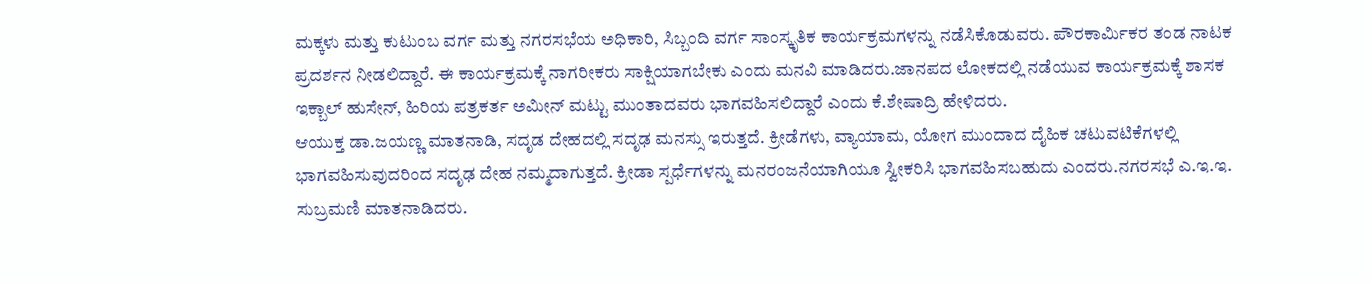ಮಕ್ಕಳು ಮತ್ತು ಕುಟುಂಬ ವರ್ಗ ಮತ್ತು ನಗರಸಭೆಯ ಅಧಿಕಾರಿ, ಸಿಬ್ಬಂದಿ ವರ್ಗ ಸಾಂಸ್ಕೃತಿಕ ಕಾರ್ಯಕ್ರಮಗಳನ್ನು ನಡೆಸಿಕೊಡುವರು. ಪೌರಕಾರ್ಮಿಕರ ತಂಡ ನಾಟಕ ಪ್ರದರ್ಶನ ನೀಡಲಿದ್ದಾರೆ. ಈ ಕಾರ್ಯಕ್ರಮಕ್ಕೆ ನಾಗರೀಕರು ಸಾಕ್ಷಿಯಾಗಬೇಕು ಎಂದು ಮನವಿ ಮಾಡಿದರು.ಜಾನಪದ ಲೋಕದಲ್ಲಿ ನಡೆಯುವ ಕಾರ್ಯಕ್ರಮಕ್ಕೆ ಶಾಸಕ ಇಕ್ಬಾಲ್ ಹುಸೇನ್, ಹಿರಿಯ ಪತ್ರಕರ್ತ ಅಮೀನ್ ಮಟ್ಟು ಮುಂತಾದವರು ಭಾಗವಹಿಸಲಿದ್ದಾರೆ ಎಂದು ಕೆ.ಶೇಷಾದ್ರಿ ಹೇಳಿದರು.
ಆಯುಕ್ತ ಡಾ.ಜಯಣ್ಣ ಮಾತನಾಡಿ, ಸದೃಡ ದೇಹದಲ್ಲಿ ಸದೃಢ ಮನಸ್ಸು ಇರುತ್ತದೆ. ಕ್ರೀಡೆಗಳು, ವ್ಯಾಯಾಮ, ಯೋಗ ಮುಂದಾದ ದೈಹಿಕ ಚಟುವಟಿಕೆಗಳಲ್ಲಿ ಭಾಗವಹಿಸುವುದರಿಂದ ಸದೃಢ ದೇಹ ನಮ್ಮದಾಗುತ್ತದೆ. ಕ್ರೀಡಾ ಸ್ಪರ್ಧೆಗಳನ್ನು ಮನರಂಜನೆಯಾಗಿಯೂ ಸ್ವೀಕರಿಸಿ ಭಾಗವಹಿಸಬಹುದು ಎಂದರು.ನಗರಸಭೆ ಎ.ಇ.ಇ. ಸುಬ್ರಮಣಿ ಮಾತನಾಡಿದರು.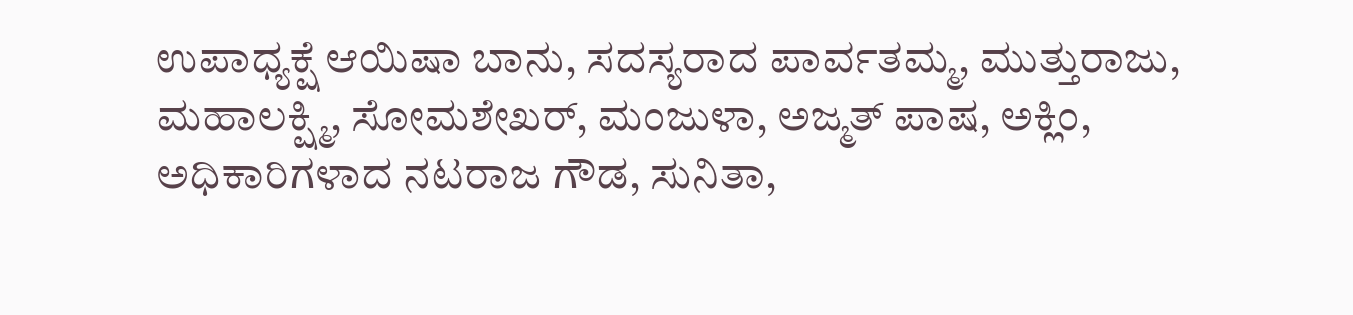ಉಪಾಧ್ಯಕ್ಷೆ ಆಯಿಷಾ ಬಾನು, ಸದಸ್ಯರಾದ ಪಾರ್ವತಮ್ಮ, ಮುತ್ತುರಾಜು, ಮಹಾಲಕ್ಷ್ಮಿ, ಸೋಮಶೇಖರ್, ಮಂಜುಳಾ, ಅಜ್ಮತ್ ಪಾಷ, ಅಕ್ಲಿಂ, ಅಧಿಕಾರಿಗಳಾದ ನಟರಾಜ ಗೌಡ, ಸುನಿತಾ,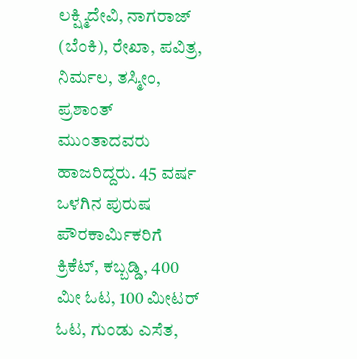ಲಕ್ಷ್ಮಿದೇವಿ, ನಾಗರಾಜ್ (ಬೆಂಕಿ), ರೇಖಾ, ಪವಿತ್ರ, ನಿರ್ಮಲ, ತಸ್ಮೀಂ, ಪ್ರಶಾಂತ್ ಮುಂತಾದವರು ಹಾಜರಿದ್ದರು. 45 ವರ್ಷ ಒಳಗಿನ ಪುರುಷ ಪೌರಕಾರ್ಮಿಕರಿಗೆ ಕ್ರಿಕೆಟ್, ಕಬ್ಬಡ್ಡಿ, 400 ಮೀ ಓಟ, 100 ಮೀಟರ್ ಓಟ, ಗುಂಡು ಎಸೆತ,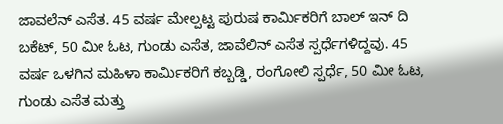ಜಾವಲೆನ್ ಎಸೆತ. 45 ವರ್ಷ ಮೇಲ್ಪಟ್ಟ ಪುರುಷ ಕಾರ್ಮಿಕರಿಗೆ ಬಾಲ್ ಇನ್ ದಿ ಬಕೆಟ್, 50 ಮೀ ಓಟ, ಗುಂಡು ಎಸೆತ, ಜಾವೆಲಿನ್ ಎಸೆತ ಸ್ಪರ್ಧೆಗಳಿದ್ದವು. 45 ವರ್ಷ ಒಳಗಿನ ಮಹಿಳಾ ಕಾರ್ಮಿಕರಿಗೆ ಕಬ್ಬಡ್ಡಿ, ರಂಗೋಲಿ ಸ್ಪರ್ಧೆ, 50 ಮೀ ಓಟ, ಗುಂಡು ಎಸೆತ ಮತ್ತು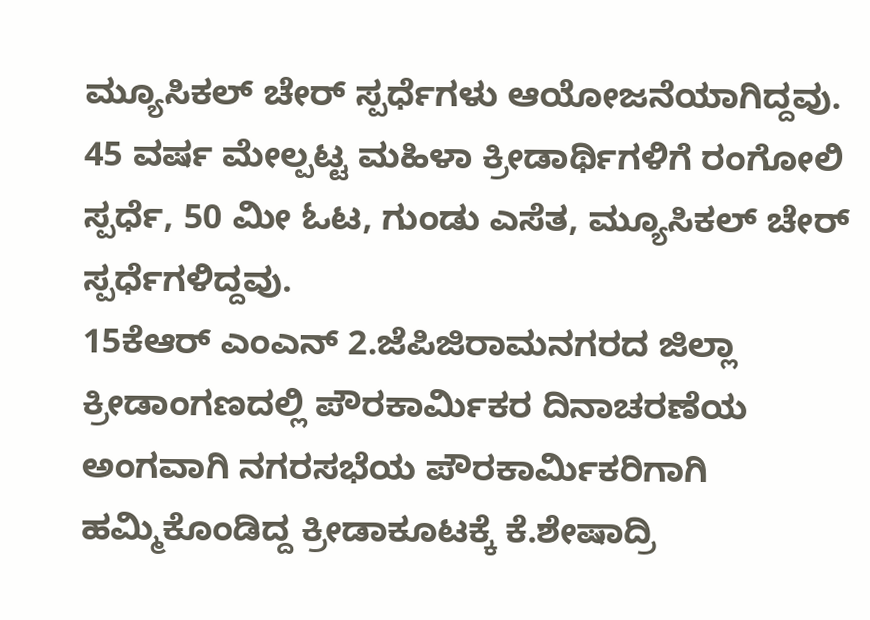ಮ್ಯೂಸಿಕಲ್ ಚೇರ್ ಸ್ಪರ್ಧೆಗಳು ಆಯೋಜನೆಯಾಗಿದ್ದವು. 45 ವರ್ಷ ಮೇಲ್ಪಟ್ಟ ಮಹಿಳಾ ಕ್ರೀಡಾರ್ಥಿಗಳಿಗೆ ರಂಗೋಲಿ ಸ್ಪರ್ಧೆ, 50 ಮೀ ಓಟ, ಗುಂಡು ಎಸೆತ, ಮ್ಯೂಸಿಕಲ್ ಚೇರ್ ಸ್ಪರ್ಧೆಗಳಿದ್ದವು.
15ಕೆಆರ್ ಎಂಎನ್ 2.ಜೆಪಿಜಿರಾಮನಗರದ ಜಿಲ್ಲಾ ಕ್ರೀಡಾಂಗಣದಲ್ಲಿ ಪೌರಕಾರ್ಮಿಕರ ದಿನಾಚರಣೆಯ ಅಂಗವಾಗಿ ನಗರಸಭೆಯ ಪೌರಕಾರ್ಮಿಕರಿಗಾಗಿ ಹಮ್ಮಿಕೊಂಡಿದ್ದ ಕ್ರೀಡಾಕೂಟಕ್ಕೆ ಕೆ.ಶೇಷಾದ್ರಿ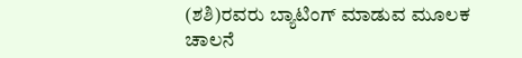(ಶಶಿ)ರವರು ಬ್ಯಾಟಿಂಗ್ ಮಾಡುವ ಮೂಲಕ ಚಾಲನೆ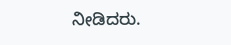ನೀಡಿದರು.